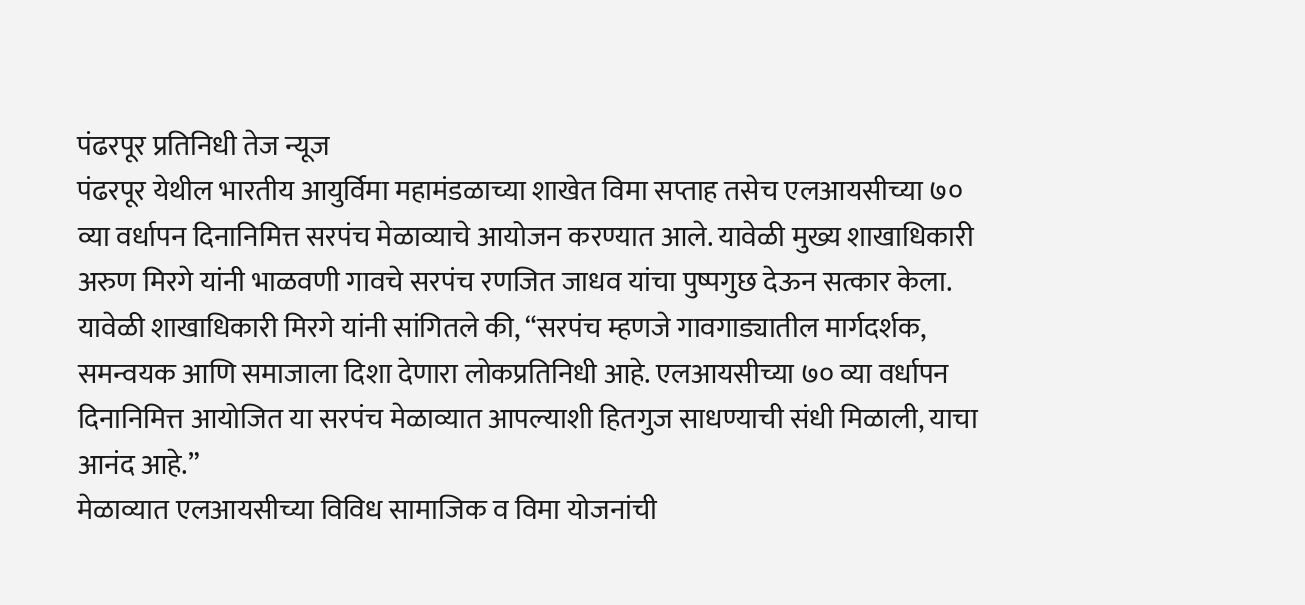पंढरपूर प्रतिनिधी तेज न्यूज
पंढरपूर येथील भारतीय आयुर्विमा महामंडळाच्या शाखेत विमा सप्ताह तसेच एलआयसीच्या ७० व्या वर्धापन दिनानिमित्त सरपंच मेळाव्याचे आयोजन करण्यात आले. यावेळी मुख्य शाखाधिकारी अरुण मिरगे यांनी भाळवणी गावचे सरपंच रणजित जाधव यांचा पुष्पगुछ देऊन सत्कार केला.
यावेळी शाखाधिकारी मिरगे यांनी सांगितले की, “सरपंच म्हणजे गावगाड्यातील मार्गदर्शक, समन्वयक आणि समाजाला दिशा देणारा लोकप्रतिनिधी आहे. एलआयसीच्या ७० व्या वर्धापन दिनानिमित्त आयोजित या सरपंच मेळाव्यात आपल्याशी हितगुज साधण्याची संधी मिळाली, याचा आनंद आहे.”
मेळाव्यात एलआयसीच्या विविध सामाजिक व विमा योजनांची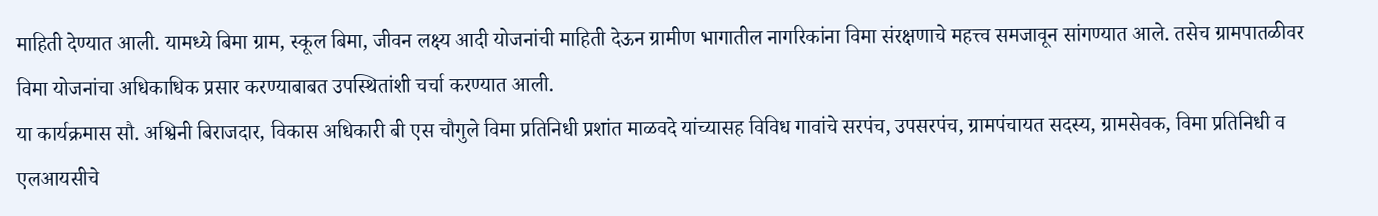माहिती देण्यात आली. यामध्ये बिमा ग्राम, स्कूल बिमा, जीवन लक्ष्य आदी योजनांची माहिती देऊन ग्रामीण भागातील नागरिकांना विमा संरक्षणाचे महत्त्व समजावून सांगण्यात आले. तसेच ग्रामपातळीवर विमा योजनांचा अधिकाधिक प्रसार करण्याबाबत उपस्थितांशी चर्चा करण्यात आली.
या कार्यक्रमास सौ. अश्विनी बिराजदार, विकास अधिकारी बी एस चौगुले विमा प्रतिनिधी प्रशांत माळवदे यांच्यासह विविध गावांचे सरपंच, उपसरपंच, ग्रामपंचायत सदस्य, ग्रामसेवक, विमा प्रतिनिधी व एलआयसीचे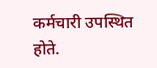कर्मचारी उपस्थित होते.